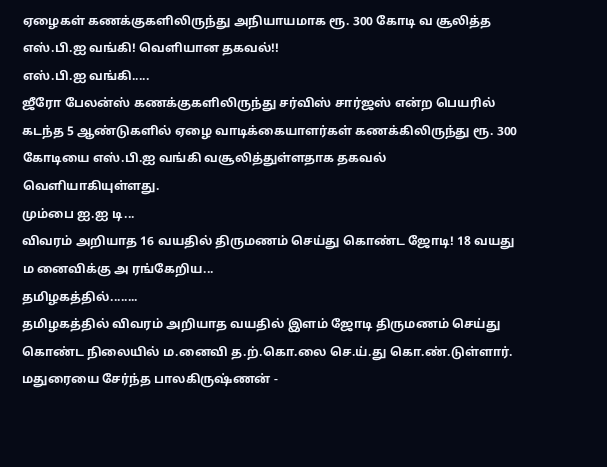ஏழைகள் கணக்குகளிலிருந்து அநியாயமாக ரூ. 300 கோடி வ சூலித்த எஸ்.பி.ஐ வங்கி! வெளியான தகவல்!!
எஸ்.பி.ஐ வங்கி.....
ஜீரோ பேலன்ஸ் கணக்குகளிலிருந்து சர்விஸ் சார்ஜஸ் என்ற பெயரில் கடந்த 5 ஆண்டுகளில் ஏழை வாடிக்கையாளர்கள் கணக்கிலிருந்து ரூ. 300 கோடியை எஸ்.பி.ஐ வங்கி வசூலித்துள்ளதாக தகவல் வெளியாகியுள்ளது.
மும்பை ஐ.ஐ டி...
விவரம் அறியாத 16 வயதில் திருமணம் செய்து கொண்ட ஜோடி! 18 வயது ம னைவிக்கு அ ரங்கேறிய...
தமிழகத்தில்........
தமிழகத்தில் விவரம் அறியாத வயதில் இளம் ஜோடி திருமணம் செய்து கொண்ட நிலையில் ம.னைவி த.ற்.கொ.லை செ.ய்.து கொ.ண்.டுள்ளார்.
மதுரையை சேர்ந்த பாலகிருஷ்ணன் -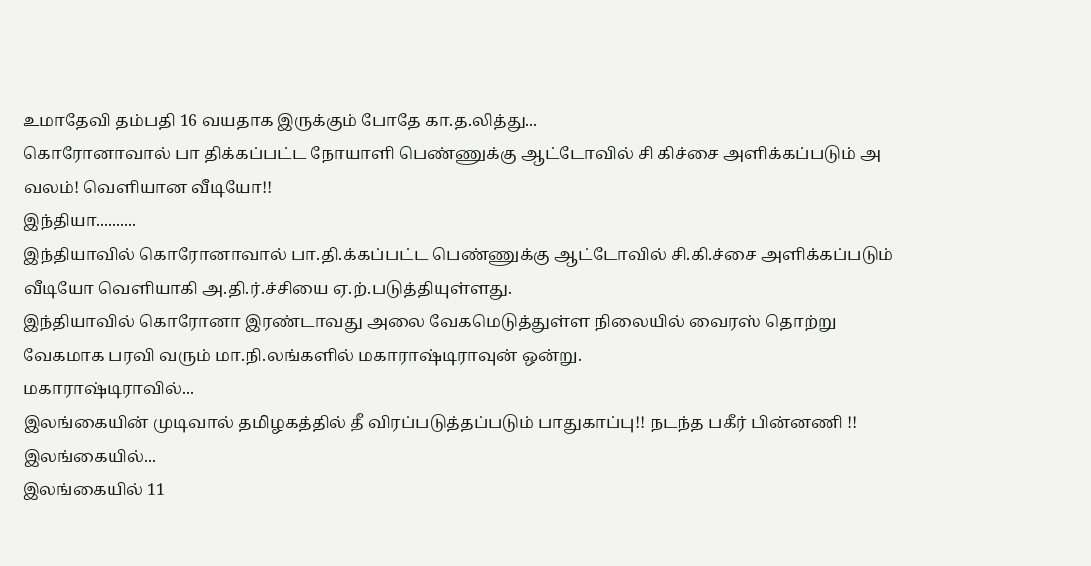உமாதேவி தம்பதி 16 வயதாக இருக்கும் போதே கா.த.லித்து...
கொரோனாவால் பா திக்கப்பட்ட நோயாளி பெண்ணுக்கு ஆட்டோவில் சி கிச்சை அளிக்கப்படும் அ வலம்! வெளியான வீடியோ!!
இந்தியா..........
இந்தியாவில் கொரோனாவால் பா.தி.க்கப்பட்ட பெண்ணுக்கு ஆட்டோவில் சி.கி.ச்சை அளிக்கப்படும் வீடியோ வெளியாகி அ.தி.ர்.ச்சியை ஏ.ற்.படுத்தியுள்ளது.
இந்தியாவில் கொரோனா இரண்டாவது அலை வேகமெடுத்துள்ள நிலையில் வைரஸ் தொற்று வேகமாக பரவி வரும் மா.நி.லங்களில் மகாராஷ்டிராவுன் ஒன்று.
மகாராஷ்டிராவில்...
இலங்கையின் முடிவால் தமிழகத்தில் தீ விரப்படுத்தப்படும் பாதுகாப்பு!! நடந்த பகீர் பின்னணி !!
இலங்கையில்...
இலங்கையில் 11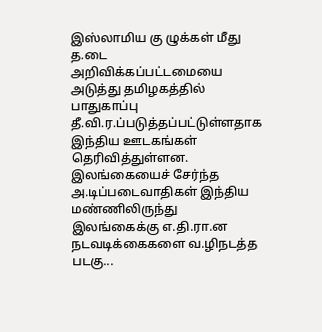இஸ்லாமிய கு ழுக்கள் மீது த.டை அறிவிக்கப்பட்டமையை அடுத்து தமிழகத்தில் பாதுகாப்பு தீ.வி.ர.ப்படுத்தப்பட்டுள்ளதாக இந்திய ஊடகங்கள் தெரிவித்துள்ளன.
இலங்கையைச் சேர்ந்த அ.டிப்படைவாதிகள் இந்திய மண்ணிலிருந்து இலங்கைக்கு எ.தி.ரா.ன நடவடிக்கைகளை வ.ழிநடத்த படகு...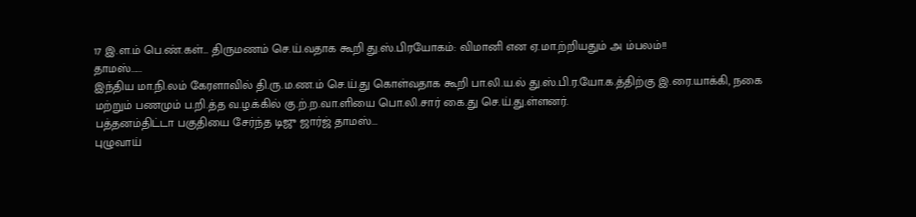17 இ.ள.ம் பெ.ண்.கள்… திருமணம் செ.ய்.வதாக கூறி து.ஸ்.பிரயோகம்: விமானி என ஏ.மா.ற்றியதும் அ ம்பலம்!!
தாமஸ்......
இந்திய மா.நி.லம் கேரளாவில் தி.ரு.ம.ண.ம் செ.ய்.து கொள்வதாக கூறி பா.லி.ய.ல் து.ஸ்.பி.ர.யோ.க.த்திற்கு இ.ரை.யாக்கி, நகை மற்றும் பணமும் ப.றி.த்த வ.ழ.க்கில் கு.ற்.ற.வா.ளியை பொ.லி.சார் கை.து செ.ய்.து.ள்ளனர்.
பத்தனம்திட்டா பகுதியை சேர்ந்த டிஜு ஜார்ஜ் தாமஸ்...
புழுவாய்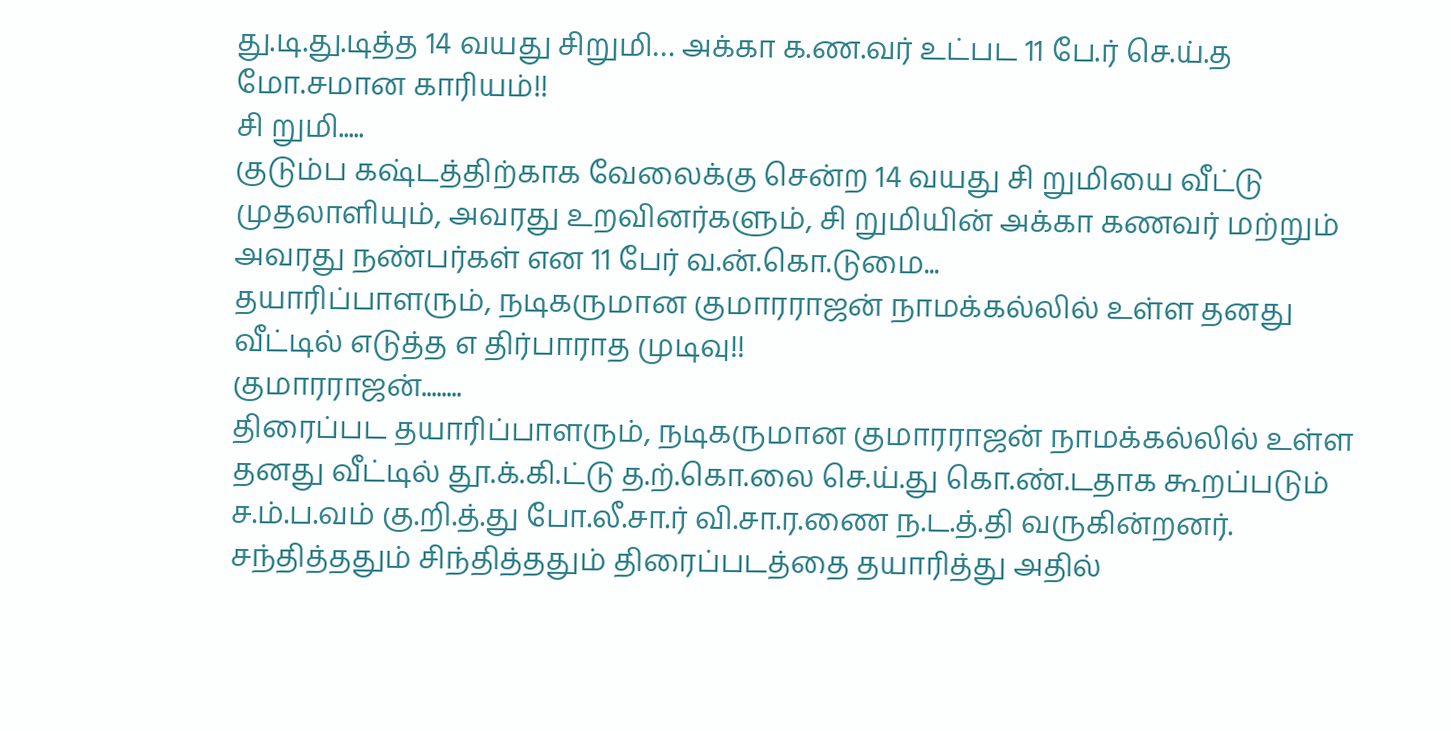து.டி.து.டித்த 14 வயது சிறுமி… அக்கா க.ண.வர் உட்பட 11 பே.ர் செ.ய்.த மோ.சமான காரியம்!!
சி றுமி.....
குடும்ப கஷ்டத்திற்காக வேலைக்கு சென்ற 14 வயது சி றுமியை வீட்டு முதலாளியும், அவரது உறவினர்களும், சி றுமியின் அக்கா கணவர் மற்றும் அவரது நண்பர்கள் என 11 பேர் வ.ன்.கொ.டுமை...
தயாரிப்பாளரும், நடிகருமான குமாரராஜன் நாமக்கல்லில் உள்ள தனது வீட்டில் எடுத்த எ திர்பாராத முடிவு!!
குமாரராஜன்........
திரைப்பட தயாரிப்பாளரும், நடிகருமான குமாரராஜன் நாமக்கல்லில் உள்ள தனது வீட்டில் தூ.க்.கி.ட்டு த.ற்.கொ.லை செ.ய்.து கொ.ண்.டதாக கூறப்படும் ச.ம்.ப.வம் கு.றி.த்.து போ.லீ.சா.ர் வி.சா.ர.ணை ந.ட.த்.தி வருகின்றனர்.
சந்தித்ததும் சிந்தித்ததும் திரைப்படத்தை தயாரித்து அதில்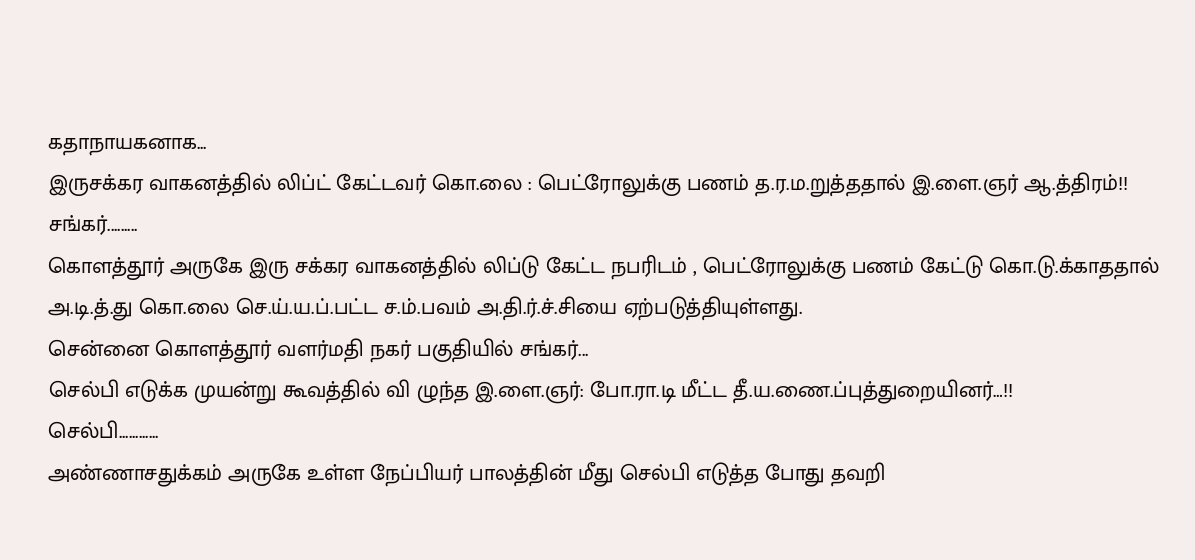கதாநாயகனாக...
இருசக்கர வாகனத்தில் லிப்ட் கேட்டவர் கொ.லை : பெட்ரோலுக்கு பணம் த.ர.ம.றுத்ததால் இ.ளை.ஞர் ஆ.த்திரம்!!
சங்கர்.........
கொளத்தூர் அருகே இரு சக்கர வாகனத்தில் லிப்டு கேட்ட நபரிடம் , பெட்ரோலுக்கு பணம் கேட்டு கொ.டு.க்காததால் அ.டி.த்.து கொ.லை செ.ய்.ய.ப்.பட்ட ச.ம்.பவம் அ.தி.ர்.ச்.சியை ஏற்படுத்தியுள்ளது.
சென்னை கொளத்தூர் வளர்மதி நகர் பகுதியில் சங்கர்...
செல்பி எடுக்க முயன்று கூவத்தில் வி ழுந்த இ.ளை.ஞர்: போ.ரா.டி மீட்ட தீ.ய.ணை.ப்புத்துறையினர்…!!
செல்பி............
அண்ணாசதுக்கம் அருகே உள்ள நேப்பியர் பாலத்தின் மீது செல்பி எடுத்த போது தவறி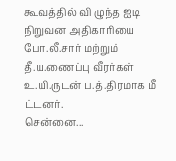கூவத்தில் வி ழுந்த ஐடி நிறுவன அதிகாரியை போ.லீ.சார் மற்றும் தீ.ய.ணைப்பு வீரர்கள் உ.யி.ருடன் ப.த்.திரமாக மீ ட்டனர்.
சென்னை...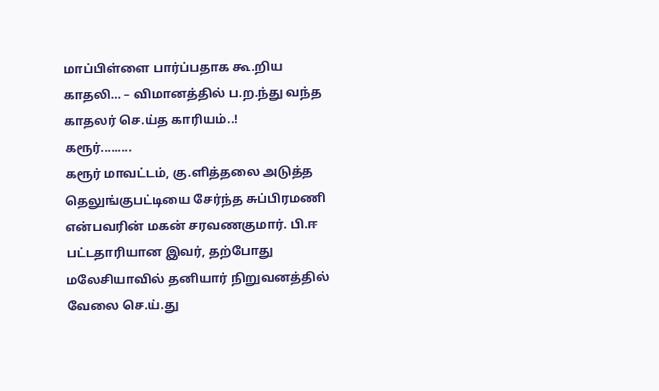மாப்பிள்ளை பார்ப்பதாக கூ.றிய காதலி… – விமானத்தில் ப.ற.ந்து வந்த காதலர் செ.ய்த காரியம்..!
கரூர்.........
கரூர் மாவட்டம், கு.ளித்தலை அடுத்த தெலுங்குபட்டியை சேர்ந்த சுப்பிரமணி என்பவரின் மகன் சரவணகுமார். பி.ஈ பட்டதாரியான இவர், தற்போது மலேசியாவில் தனியார் நிறுவனத்தில் வேலை செ.ய்.து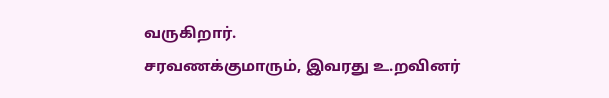வருகிறார்.
சரவணக்குமாரும், இவரது உ.றவினர்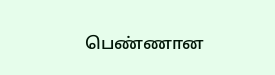பெண்ணான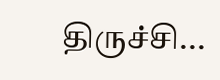திருச்சி...